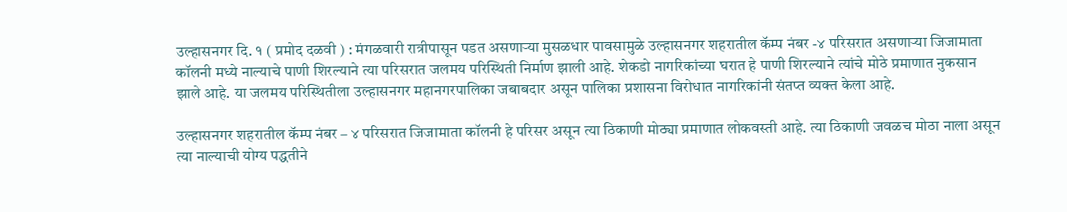उल्हासनगर दि. १ ( प्रमोद दळवी ) : मंगळवारी रात्रीपासून पडत असणाऱ्या मुसळधार पावसामुळे उल्हासनगर शहरातील कॅम्प नंबर -४ परिसरात असणाऱ्या जिजामाता कॉलनी मध्ये नाल्याचे पाणी शिरल्याने त्या परिसरात जलमय परिस्थिती निर्माण झाली आहे. शेकडो नागरिकांच्या घरात हे पाणी शिरल्याने त्यांचे मोठे प्रमाणात नुकसान झाले आहे. या जलमय परिस्थितीला उल्हासनगर महानगरपालिका जबाबदार असून पालिका प्रशासना विरोधात नागरिकांनी संतप्त व्यक्त केला आहे.

उल्हासनगर शहरातील कॅम्प नंबर – ४ परिसरात जिजामाता कॉलनी हे परिसर असून त्या ठिकाणी मोठ्या प्रमाणात लोकवस्ती आहे. त्या ठिकाणी जवळच मोठा नाला असून त्या नाल्याची योग्य पद्धतीने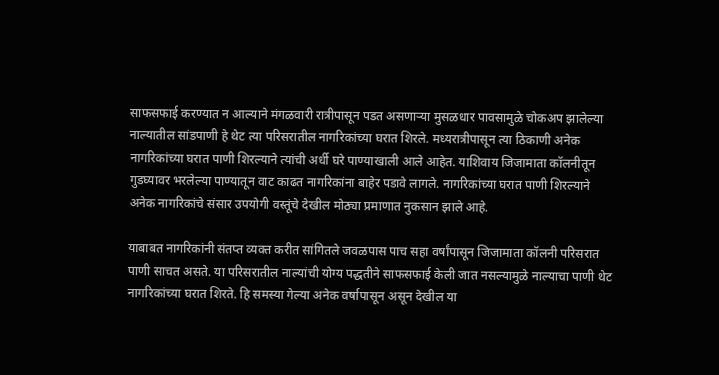साफसफाई करण्यात न आल्याने मंगळवारी रात्रीपासून पडत असणाऱ्या मुसळधार पावसामुळे चोकअप झालेल्या नाल्यातील सांडपाणी हे थेट त्या परिसरातील नागरिकांच्या घरात शिरले. मध्यरात्रीपासून त्या ठिकाणी अनेक नागरिकांच्या घरात पाणी शिरल्याने त्यांची अर्धी घरे पाण्याखाली आले आहेत. याशिवाय जिजामाता कॉलनीतून गुडघ्यावर भरलेल्या पाण्यातून वाट काढत नागरिकांना बाहेर पडावे लागले. नागरिकांच्या घरात पाणी शिरल्याने अनेक नागरिकांचे संसार उपयोगी वस्तूंचे देखील मोठ्या प्रमाणात नुकसान झाले आहे.

याबाबत नागरिकांनी संतप्त व्यक्त करीत सांगितले जवळपास पाच सहा वर्षांपासून जिजामाता कॉलनी परिसरात पाणी साचत असते. या परिसरातील नाल्यांची योग्य पद्धतीने साफसफाई केली जात नसल्यामुळे नाल्याचा पाणी थेट नागरिकांच्या घरात शिरते. हि समस्या गेल्या अनेक वर्षापासून असून देखील या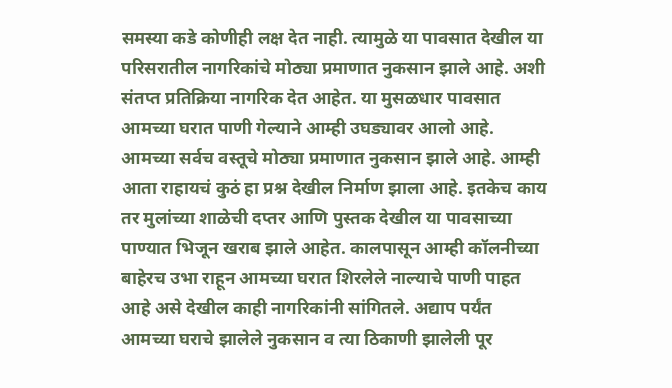समस्या कडे कोणीही लक्ष देत नाही. त्यामुळे या पावसात देखील या परिसरातील नागरिकांचे मोठ्या प्रमाणात नुकसान झाले आहे. अशी संतप्त प्रतिक्रिया नागरिक देत आहेत. या मुसळधार पावसात आमच्या घरात पाणी गेल्याने आम्ही उघड्यावर आलो आहे. आमच्या सर्वच वस्तूचे मोठ्या प्रमाणात नुकसान झाले आहे. आम्ही आता राहायचं कुठं हा प्रश्न देखील निर्माण झाला आहे. इतकेच काय तर मुलांच्या शाळेची दप्तर आणि पुस्तक देखील या पावसाच्या पाण्यात भिजून खराब झाले आहेत. कालपासून आम्ही कॉलनीच्या बाहेरच उभा राहून आमच्या घरात शिरलेले नाल्याचे पाणी पाहत आहे असे देखील काही नागरिकांनी सांगितले. अद्याप पर्यंत आमच्या घराचे झालेले नुकसान व त्या ठिकाणी झालेली पूर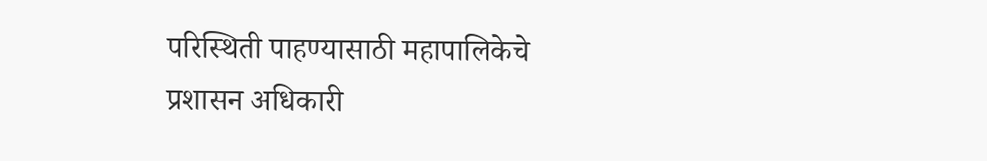परिस्थिती पाहण्यासाठी महापालिकेचे प्रशासन अधिकारी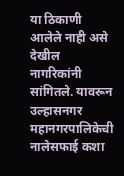या ठिकाणी आलेले नाही असे देखील नागरिकांनी सांगितले. यावरून उल्हासनगर महानगरपालिकेची नालेसफाई कशा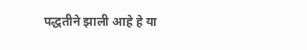पद्धतीने झाली आहे हे या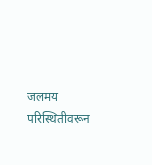जलमय परिस्थितीवरून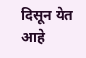दिसून येत आहे